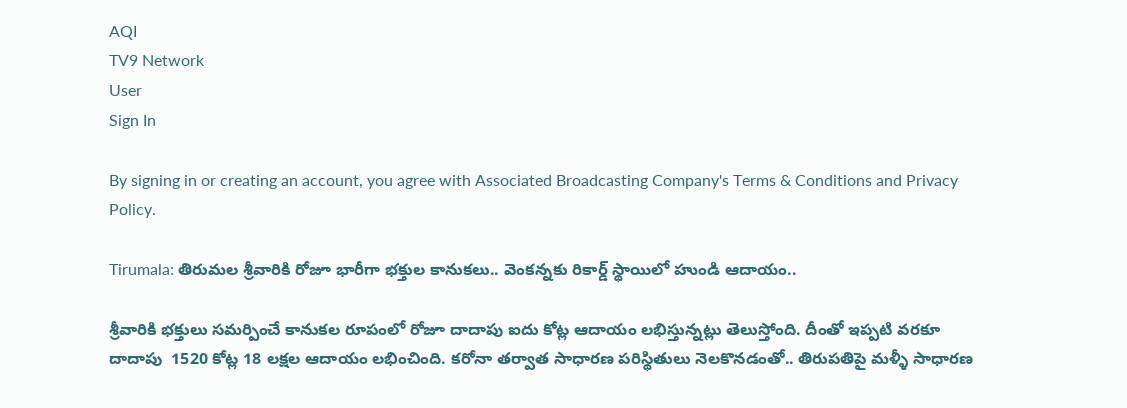AQI
TV9 Network
User
Sign In

By signing in or creating an account, you agree with Associated Broadcasting Company's Terms & Conditions and Privacy Policy.

Tirumala: తిరుమల శ్రీవారికి రోజూ భారీగా భక్తుల కానుకలు.. వెంకన్నకు రికార్డ్ స్థాయిలో హుండి ఆదాయం..

శ్రీవారికి భక్తులు సమర్పించే కానుకల రూపంలో రోజూ దాదాపు ఐదు కోట్ల ఆదాయం లభిస్తున్నట్లు తెలుస్తోంది. దీంతో ఇప్పటి వరకూ దాదాపు  1520 కోట్ల 18 లక్షల ఆదాయం లభించింది. కరోనా తర్వాత సాధారణ పరిస్థితులు నెలకొనడంతో.. తిరుపతిపై మళ్ళీ సాధారణ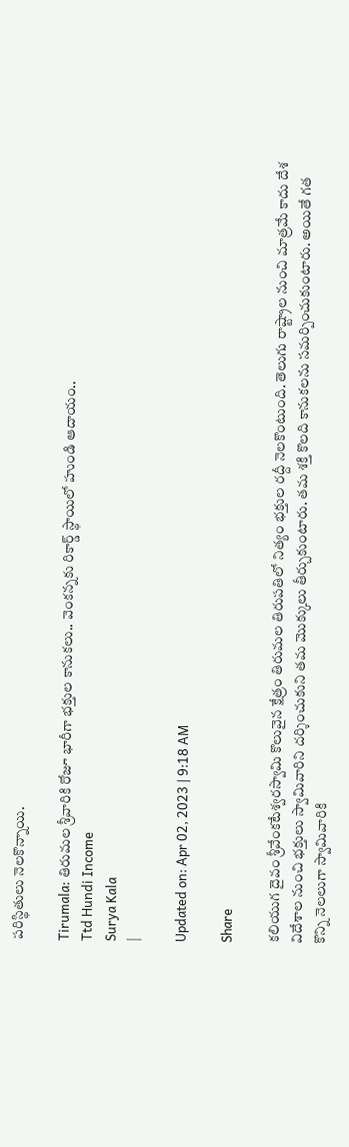పరిస్థితులు నెలకొన్నాయి.

Tirumala: తిరుమల శ్రీవారికి రోజూ భారీగా భక్తుల కానుకలు.. వెంకన్నకు రికార్డ్ స్థాయిలో హుండి ఆదాయం..
Ttd Hundi Income
Surya Kala
|

Updated on: Apr 02, 2023 | 9:18 AM

Share

కలియుగ దైవం శ్రీవేంకటేశ్వరస్వామి కొలువైన క్షేత్రం తిరుమల తిరుపతిలో నిత్యం భక్తుల రద్దీ నెలకొంటుంది. తెలుగు రాష్ట్రాల నుంచి మాత్రమే కాదు దేశ విదేశాల నుంచి భక్తులు స్వామివారిని దర్శించుకుని తమ మొక్కులు తీర్చుకుంటారు. తమ శక్తి కొలది కానుకలను సమర్పించుకుంటారు. అయితే గత కొన్ని నెలలుగా స్వామివారికి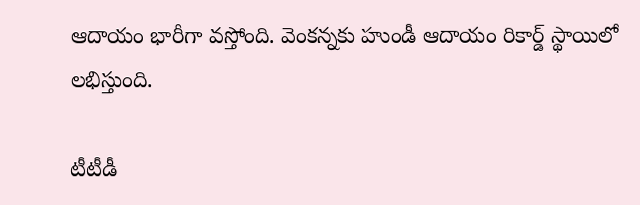ఆదాయం భారీగా వస్తోంది. వెంకన్నకు హుండీ ఆదాయం రికార్డ్ స్థాయిలో లభిస్తుంది.

టీటీడీ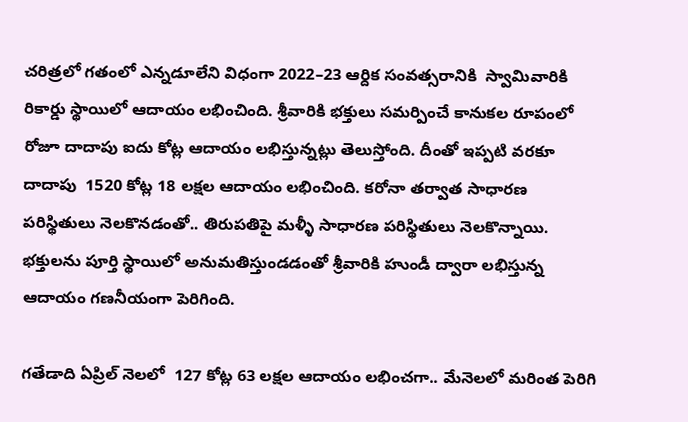చరిత్రలో గతంలో ఎన్నడూలేని విధంగా 2022–23 ఆర్దిక సంవత్సరానికి  స్వామివారికి రికార్డు స్థాయిలో ఆదాయం లభించింది. శ్రీవారికి భక్తులు సమర్పించే కానుకల రూపంలో రోజూ దాదాపు ఐదు కోట్ల ఆదాయం లభిస్తున్నట్లు తెలుస్తోంది. దీంతో ఇప్పటి వరకూ దాదాపు  1520 కోట్ల 18 లక్షల ఆదాయం లభించింది. కరోనా తర్వాత సాధారణ పరిస్థితులు నెలకొనడంతో.. తిరుపతిపై మళ్ళీ సాధారణ పరిస్థితులు నెలకొన్నాయి. భక్తులను పూర్తి స్థాయిలో అనుమతిస్తుండడంతో శ్రీవారికి హుండీ ద్వారా లభిస్తున్న ఆదాయం గణనీయంగా పెరిగింది.

గతేడాది ఏప్రిల్‌ నెలలో  127 కోట్ల 63 లక్షల ఆదాయం లభించగా.. మేనెలలో మరింత పెరిగి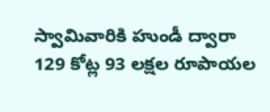స్వామివారికి హుండీ ద్వారా  129 కోట్ల 93 లక్షల రూపాయల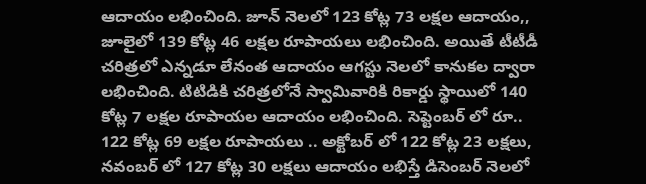ఆదాయం లభించింది. జూన్‌ నెలలో 123 కోట్ల 73 లక్షల ఆదాయం,,  జూలైలో 139 కోట్ల 46 లక్షల రూపాయలు లభించింది. అయితే టీటీడీ చరిత్రలో ఎన్నడూ లేనంత ఆదాయం ఆగస్టు నెలలో కానుకల ద్వారా లభించింది. టిటిడికి చరిత్రలోనే స్వామివారికి రికార్డు స్థాయిలో 140 కోట్ల 7 లక్షల రూపాయల ఆదాయం లభించింది. సెప్టెంబర్‌ లో రూ.. 122 కోట్ల 69 లక్షల రూపాయలు .. అక్టోబర్‌ లో 122 కోట్ల 23 లక్షలు, నవంబర్‌ లో 127 కోట్ల 30 లక్షలు ఆదాయం లభిస్తే డిసెంబర్‌ నెలలో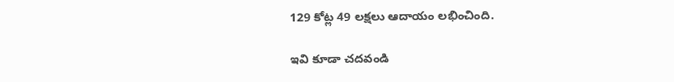129 కోట్ల 49 లక్షలు ఆదాయం లభించింది.

ఇవి కూడా చదవండి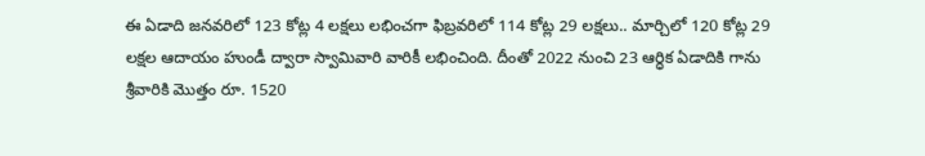ఈ ఏడాది జనవరిలో 123 కోట్ల 4 లక్షలు లభించగా ఫిబ్రవరిలో 114 కోట్ల 29 లక్షలు.. మార్చిలో 120 కోట్ల 29 లక్షల ఆదాయం హుండీ ద్వారా స్వామివారి వారికీ లభించింది. దీంతో 2022 నుంచి 23 ఆర్ధిక ఏడాదికి గాను శ్రీవారికి మొత్తం రూ. 1520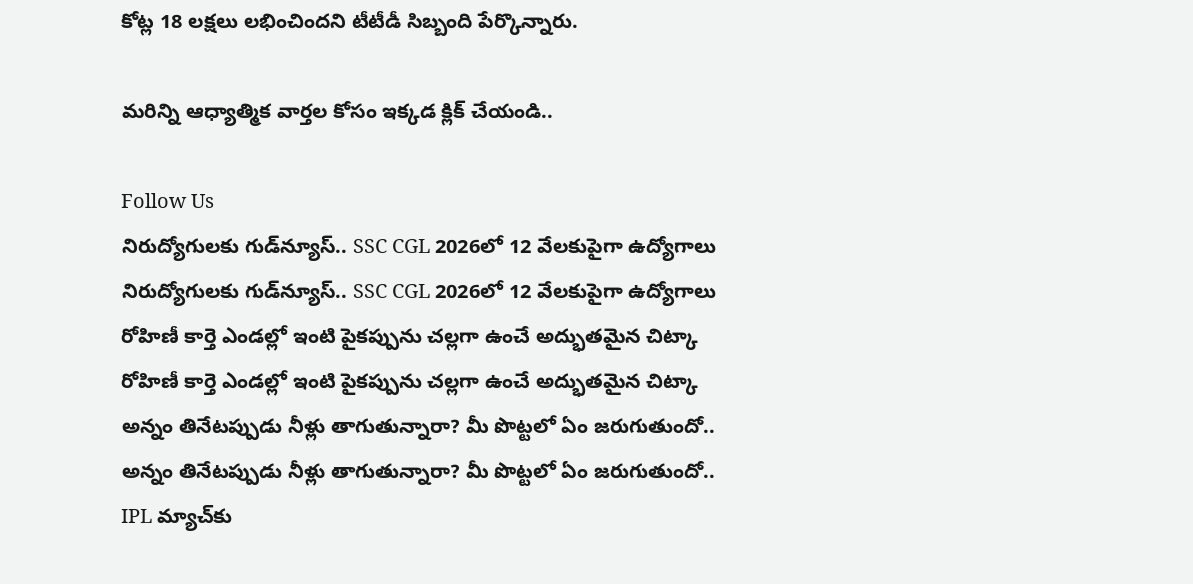కోట్ల 18 లక్షలు లభించిందని టీటీడీ సిబ్బంది పేర్కొన్నారు.

మరిన్ని ఆధ్యాత్మిక వార్తల కోసం ఇక్కడ క్లిక్ చేయండి..

Follow Us
నిరుద్యోగులకు గుడ్‌న్యూస్.. SSC CGL 2026లో 12 వేలకుపైగా ఉద్యోగాలు
నిరుద్యోగులకు గుడ్‌న్యూస్.. SSC CGL 2026లో 12 వేలకుపైగా ఉద్యోగాలు
రోహిణీ కార్తె ఎండల్లో ఇంటి పైకప్పును చల్లగా ఉంచే అద్భుతమైన చిట్కా
రోహిణీ కార్తె ఎండల్లో ఇంటి పైకప్పును చల్లగా ఉంచే అద్భుతమైన చిట్కా
అన్నం తినేటప్పుడు నీళ్లు తాగుతున్నారా? మీ పొట్టలో ఏం జరుగుతుందో..
అన్నం తినేటప్పుడు నీళ్లు తాగుతున్నారా? మీ పొట్టలో ఏం జరుగుతుందో..
IPL మ్యాచ్‌కు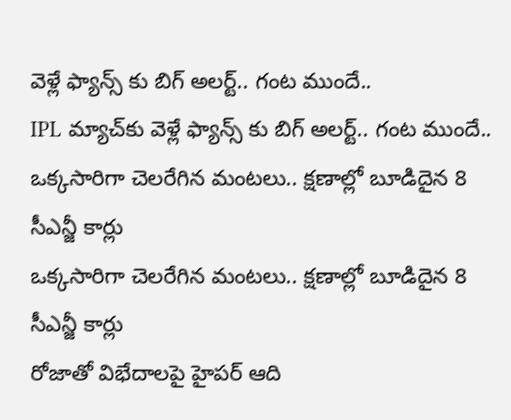వెళ్లే ఫ్యాన్స్ కు బిగ్ అలర్ట్.. గంట ముందే..
IPL మ్యాచ్‌కు వెళ్లే ఫ్యాన్స్ కు బిగ్ అలర్ట్.. గంట ముందే..
ఒక్కసారిగా చెలరేగిన మంటలు.. క్షణాల్లో బూడిదైన 8 సీఎన్జీ కార్లు
ఒక్కసారిగా చెలరేగిన మంటలు.. క్షణాల్లో బూడిదైన 8 సీఎన్జీ కార్లు
రోజాతో విభేదాలపై హైపర్ ఆది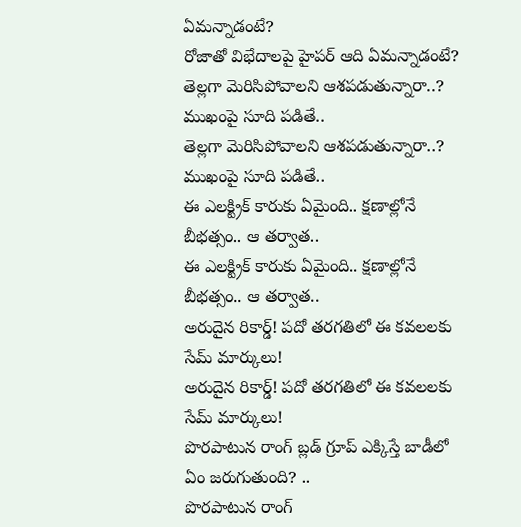ఏమన్నాడంటే?
రోజాతో విభేదాలపై హైపర్ ఆది ఏమన్నాడంటే?
తెల్లగా మెరిసిపోవాలని ఆశపడుతున్నారా..? ముఖంపై సూది పడితే..
తెల్లగా మెరిసిపోవాలని ఆశపడుతున్నారా..? ముఖంపై సూది పడితే..
ఈ ఎలక్ట్రిక్ కారుకు ఏమైంది.. క్షణాల్లోనే బీభత్సం.. ఆ తర్వాత..
ఈ ఎలక్ట్రిక్ కారుకు ఏమైంది.. క్షణాల్లోనే బీభత్సం.. ఆ తర్వాత..
అరుదైన రికార్డ్! పదో తరగతిలో ఈ కవలలకు సేమ్ మార్కులు!
అరుదైన రికార్డ్! పదో తరగతిలో ఈ కవలలకు సేమ్ మార్కులు!
పొరపాటున రాంగ్ బ్లడ్ గ్రూప్ ఎక్కిస్తే బాడీలో ఏం జరుగుతుంది? ..
పొరపాటున రాంగ్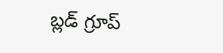బ్లడ్ గ్రూప్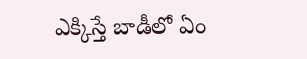ఎక్కిస్తే బాడీలో ఏం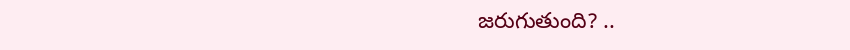జరుగుతుంది? ..